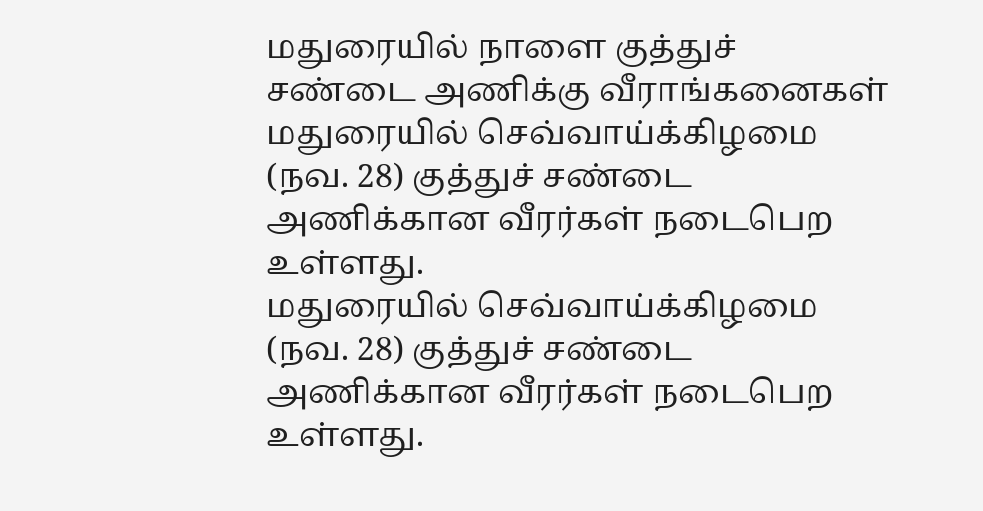மதுரையில் நாளை குத்துச் சண்டை அணிக்கு வீராங்கனைகள்
மதுரையில் செவ்வாய்க்கிழமை (நவ. 28) குத்துச் சண்டை அணிக்கான வீரர்கள் நடைபெற உள்ளது.
மதுரையில் செவ்வாய்க்கிழமை (நவ. 28) குத்துச் சண்டை அணிக்கான வீரர்கள் நடைபெற உள்ளது.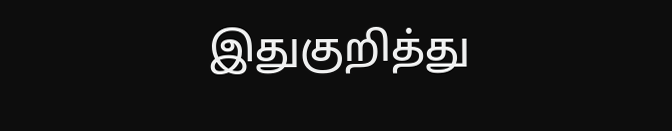இதுகுறித்து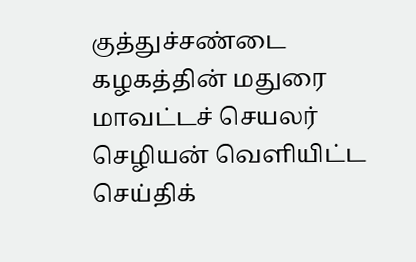குத்துச்சண்டை கழகத்தின் மதுரை மாவட்டச் செயலர் செழியன் வெளியிட்ட செய்திக்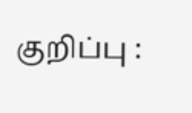குறிப்பு :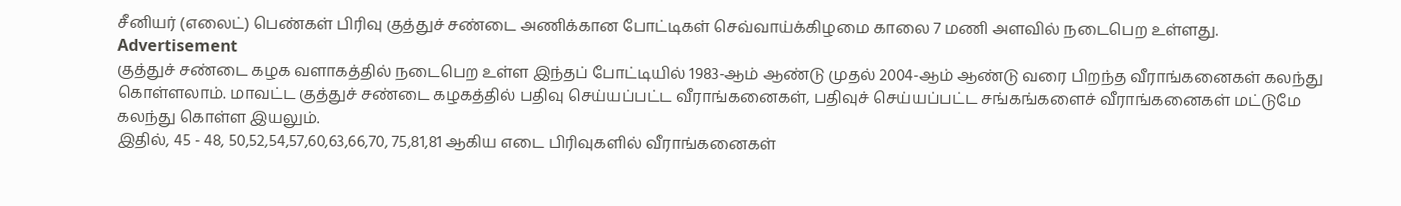சீனியர் (எலைட்) பெண்கள் பிரிவு குத்துச் சண்டை அணிக்கான போட்டிகள் செவ்வாய்க்கிழமை காலை 7 மணி அளவில் நடைபெற உள்ளது.
Advertisement
குத்துச் சண்டை கழக வளாகத்தில் நடைபெற உள்ள இந்தப் போட்டியில் 1983-ஆம் ஆண்டு முதல் 2004-ஆம் ஆண்டு வரை பிறந்த வீராங்கனைகள் கலந்து கொள்ளலாம். மாவட்ட குத்துச் சண்டை கழகத்தில் பதிவு செய்யப்பட்ட வீராங்கனைகள், பதிவுச் செய்யப்பட்ட சங்கங்களைச் வீராங்கனைகள் மட்டுமே கலந்து கொள்ள இயலும்.
இதில், 45 - 48, 50,52,54,57,60,63,66,70, 75,81,81 ஆகிய எடை பிரிவுகளில் வீராங்கனைகள்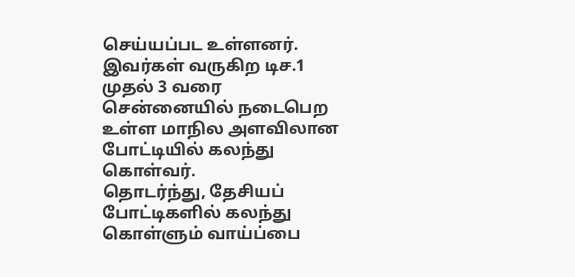செய்யப்பட உள்ளனர். இவர்கள் வருகிற டிச.1 முதல் 3 வரை சென்னையில் நடைபெற உள்ள மாநில அளவிலான போட்டியில் கலந்து கொள்வர்.
தொடர்ந்து, தேசியப் போட்டிகளில் கலந்து கொள்ளும் வாய்ப்பை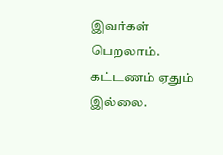இவர்கள் பெறலாம். கட்டணம் ஏதும் இல்லை.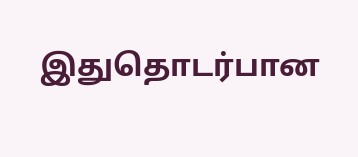இதுதொடர்பான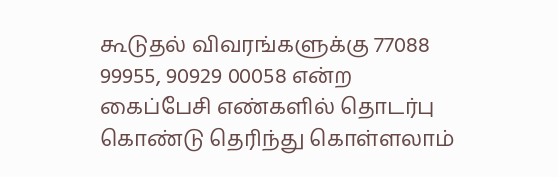கூடுதல் விவரங்களுக்கு 77088 99955, 90929 00058 என்ற கைப்பேசி எண்களில் தொடர்பு கொண்டு தெரிந்து கொள்ளலாம்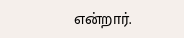என்றார்.